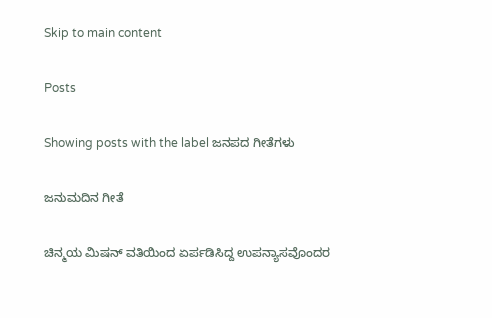Skip to main content

Posts

Showing posts with the label ಜನಪದ ಗೀತೆಗಳು

ಜನುಮದಿನ ಗೀತೆ

ಚಿನ್ಮಯ ಮಿಷನ್ ವತಿಯಿಂದ ಏರ್ಪಡಿಸಿದ್ದ ಉಪನ್ಯಾಸವೊಂದರ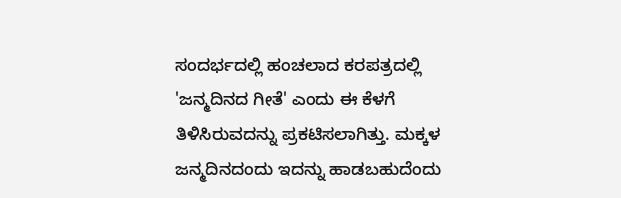ಸಂದರ್ಭದಲ್ಲಿ ಹಂಚಲಾದ ಕರಪತ್ರದಲ್ಲಿ 'ಜನ್ಮದಿನದ ಗೀತೆ' ಎಂದು ಈ ಕೆಳಗೆ ತಿಳಿಸಿರುವದನ್ನು ಪ್ರಕಟಿಸಲಾಗಿತ್ತು. ಮಕ್ಕಳ ಜನ್ಮದಿನದಂದು ಇದನ್ನು ಹಾಡಬಹುದೆಂದು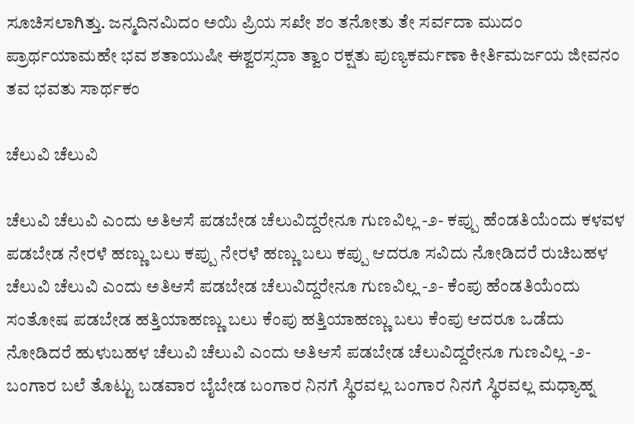ಸೂಚಿಸಲಾಗಿತ್ತು. ಜನ್ಮದಿನಮಿದಂ ಅಯಿ ಪ್ರಿಯ ಸಖೇ ಶಂ ತನೋತು ತೇ ಸರ್ವದಾ ಮುದಂ ಪ್ರಾರ್ಥಯಾಮಹೇ ಭವ ಶತಾಯುಷೀ ಈಶ್ವರಸ್ಸದಾ ತ್ವಾಂ ರಕ್ಷತು ಪುಣ್ಯಕರ್ಮಣಾ ಕೀರ್ತಿಮರ್ಜಯ ಜೀವನಂ ತವ ಭವತು ಸಾರ್ಥಕಂ

ಚೆಲುವಿ ಚೆಲುವಿ

ಚೆಲುವಿ ಚೆಲುವಿ ಎಂದು ಅತಿಆಸೆ ಪಡಬೇಡ ಚೆಲುವಿದ್ದರೇನೂ ಗುಣವಿಲ್ಲ -೨- ಕಪ್ಪು ಹೆಂಡತಿಯೆಂದು ಕಳವಳ ಪಡಬೇಡ ನೇರಳೆ ಹಣ್ಣು ಬಲು ಕಪ್ಪು ನೇರಳೆ ಹಣ್ಣು ಬಲು ಕಪ್ಪು ಆದರೂ ಸವಿದು ನೋಡಿದರೆ ರುಚಿಬಹಳ ಚೆಲುವಿ ಚೆಲುವಿ ಎಂದು ಅತಿಆಸೆ ಪಡಬೇಡ ಚೆಲುವಿದ್ದರೇನೂ ಗುಣವಿಲ್ಲ -೨- ಕೆಂಪು ಹೆಂಡತಿಯೆಂದು ಸಂತೋಷ ಪಡಬೇಡ ಹತ್ತಿಯಾಹಣ್ಣು ಬಲು ಕೆಂಪು ಹತ್ತಿಯಾಹಣ್ಣು ಬಲು ಕೆಂಪು ಆದರೂ ಒಡೆದು ನೋಡಿದರೆ ಹುಳುಬಹಳ ಚೆಲುವಿ ಚೆಲುವಿ ಎಂದು ಅತಿಆಸೆ ಪಡಬೇಡ ಚೆಲುವಿದ್ದರೇನೂ ಗುಣವಿಲ್ಲ -೨- ಬಂಗಾರ ಬಲೆ ತೊಟ್ಟು ಬಡವಾರ ಬೈಬೇಡ ಬಂಗಾರ ನಿನಗೆ ಸ್ಥಿರವಲ್ಲ ಬಂಗಾರ ನಿನಗೆ ಸ್ಥಿರವಲ್ಲ ಮಧ್ಯಾಹ್ನ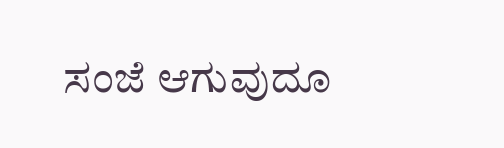ಸಂಜೆ ಆಗುವುದೂ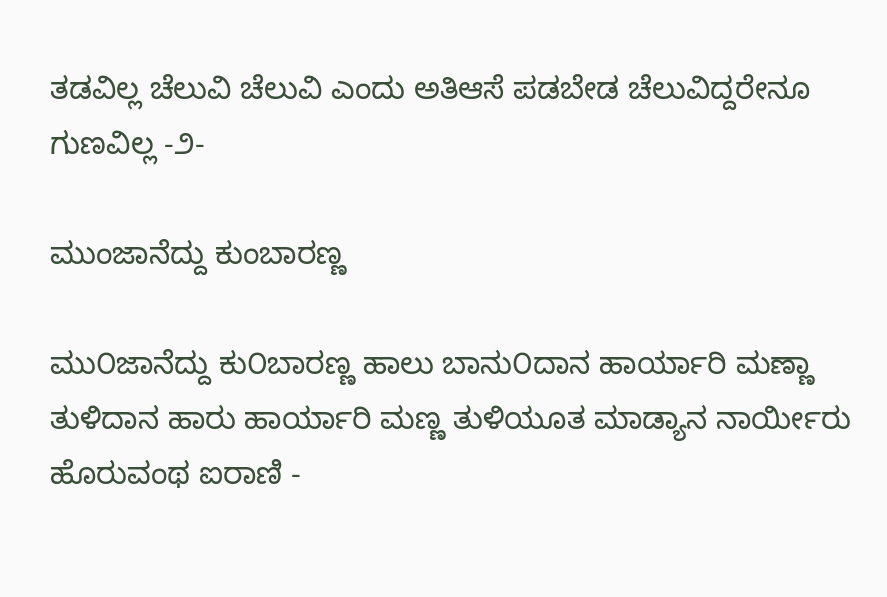ತಡವಿಲ್ಲ ಚೆಲುವಿ ಚೆಲುವಿ ಎಂದು ಅತಿಆಸೆ ಪಡಬೇಡ ಚೆಲುವಿದ್ದರೇನೂ ಗುಣವಿಲ್ಲ -೨-

ಮುಂಜಾನೆದ್ದು ಕುಂಬಾರಣ್ಣ

ಮು೦ಜಾನೆದ್ದು ಕು೦ಬಾರಣ್ಣ ಹಾಲು ಬಾನು೦ದಾನ ಹಾರ್ಯಾರಿ ಮಣ್ಣಾ ತುಳಿದಾನ ಹಾರು ಹಾರ್ಯಾರಿ ಮಣ್ಣ ತುಳಿಯೂತ ಮಾಡ್ಯಾನ ನಾರ್ಯೀರು ಹೊರುವಂಥ ಐರಾಣಿ -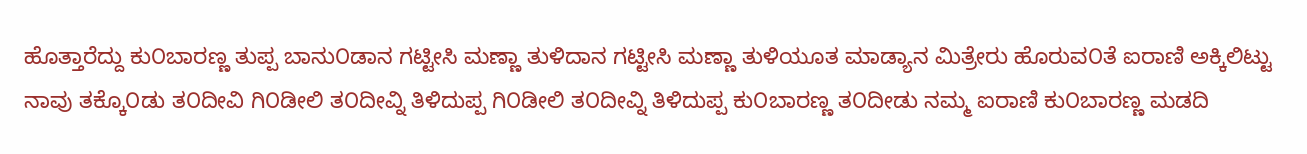ಹೊತ್ತಾರೆದ್ದು ಕು೦ಬಾರಣ್ಣ ತುಪ್ಪ ಬಾನು೦ಡಾನ ಗಟ್ಟೀಸಿ ಮಣ್ಣಾ ತುಳಿದಾನ ಗಟ್ಟೀಸಿ ಮಣ್ಣಾ ತುಳಿಯೂತ ಮಾಡ್ಯಾನ ಮಿತ್ರೇರು ಹೊರುವ೦ತೆ ಐರಾಣಿ ಅಕ್ಕಿಲಿಟ್ಟು ನಾವು ತಕ್ಕೊ೦ಡು ತ೦ದೀವಿ ಗಿ೦ಡೀಲಿ ತ೦ದೀವ್ನಿ ತಿಳಿದುಪ್ಪ ಗಿ೦ಡೀಲಿ ತ೦ದೀವ್ನಿ ತಿಳಿದುಪ್ಪ ಕು೦ಬಾರಣ್ಣ ತ೦ದೀಡು ನಮ್ಮ ಐರಾಣಿ ಕು೦ಬಾರಣ್ಣ ಮಡದಿ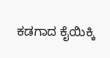ಕಡಗಾದ ಕೈಯಿಕ್ಕಿ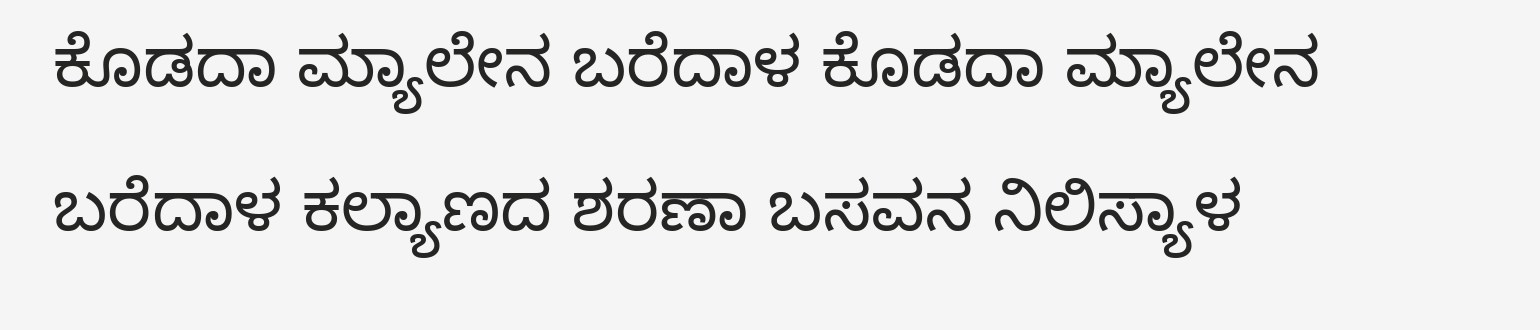ಕೊಡದಾ ಮ್ಯಾಲೇನ ಬರೆದಾಳ ಕೊಡದಾ ಮ್ಯಾಲೇನ ಬರೆದಾಳ ಕಲ್ಯಾಣದ ಶರಣಾ ಬಸವನ ನಿಲಿಸ್ಯಾಳ